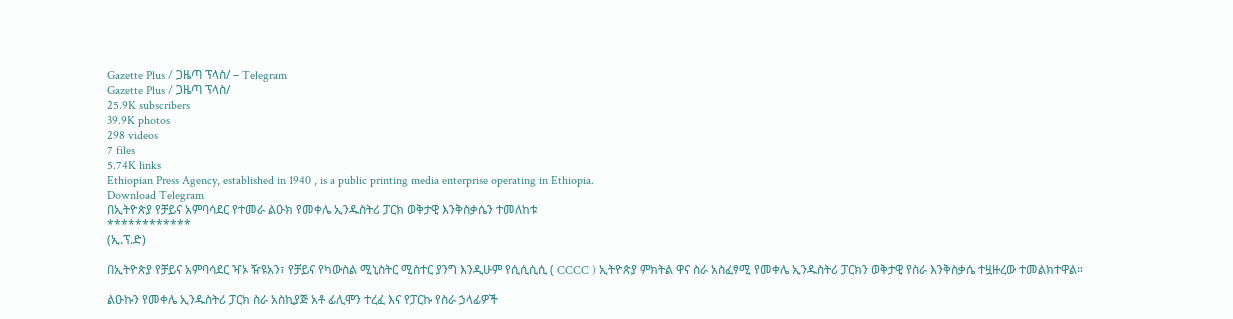Gazette Plus / ጋዜጣ ፕላስ/ – Telegram
Gazette Plus / ጋዜጣ ፕላስ/
25.9K subscribers
39.9K photos
298 videos
7 files
5.74K links
Ethiopian Press Agency, established in 1940 , is a public printing media enterprise operating in Ethiopia.
Download Telegram
በኢትዮጵያ የቻይና አምባሳደር የተመራ ልዑክ የመቀሌ ኢንዱስትሪ ፓርክ ወቅታዊ እንቅስቃሴን ተመለከቱ
************
(ኢ.ፕ.ድ)

በኢትዮጵያ የቻይና አምባሳደር ዣኦ ዥዩአን፣ የቻይና የካውስል ሚኒስትር ሚስተር ያንግ እንዲሁም የሲሲሲሲ ( CCCC ) ኢትዮጵያ ምክትል ዋና ስራ አስፈፃሚ የመቀሌ ኢንዱስትሪ ፓርክን ወቅታዊ የስራ እንቅስቃሴ ተዟዙረው ተመልክተዋል።

ልዑኩን የመቀሌ ኢንዱስትሪ ፓርክ ስራ አስኪያጅ አቶ ፊሊሞን ተረፈ እና የፓርኩ የስራ ኃላፊዎች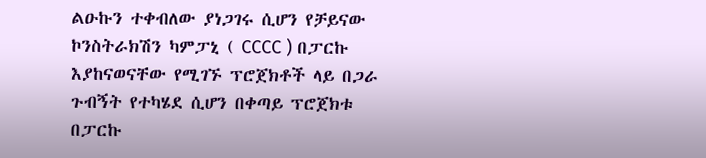ልዑኩን ተቀብለው ያነጋገሩ ሲሆን የቻይናው ኮንስትራክሽን ካምፓኒ ( CCCC ) በፓርኩ እያከናወናቸው የሚገኙ ፕሮጀክቶች ላይ በጋራ ጉብኝት የተካሄደ ሲሆን በቀጣይ ፕሮጀክቱ በፓርኩ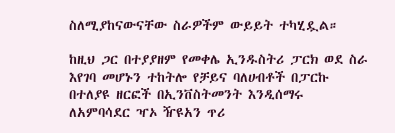ስለሚያከናውናቸው ስራዎችም ውይይት ተካሂዷል።

ከዚህ ጋር በተያያዘም የመቀሌ ኢንዱስትሪ ፓርክ ወደ ስራ እየገባ መሆኑን ተከትሎ የቻይና ባለሀብቶች በፓርኩ በተለያዩ ዘርፎች በኢንቨስትመንት እንዲሰማሩ ለአምባሳደር ዣኦ ዥዩአን ጥሪ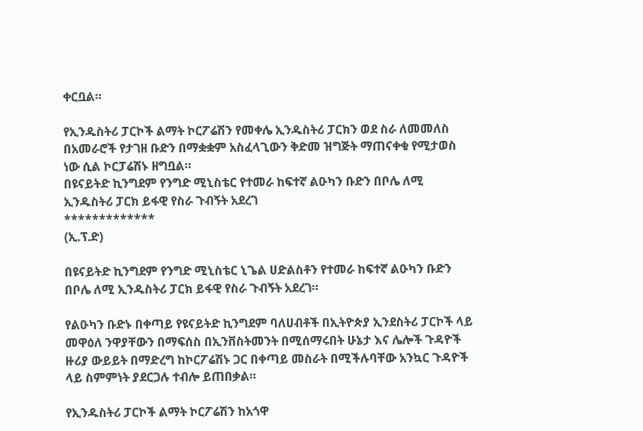ቀርቧል።

የኢንዱስትሪ ፓርኮች ልማት ኮርፖሬሽን የመቀሌ ኢንዱስትሪ ፓርክን ወደ ስራ ለመመለስ በአመራሮች የታገዘ ቡድን በማቋቋም አስፈላጊውን ቅድመ ዝግጅት ማጠናቀቁ የሚታወስ ነው ሲል ኮርፓሬሽኑ ዘግቧል።
በዩናይትድ ኪንግደም የንግድ ሚኒስቴር የተመራ ከፍተኛ ልዑካን ቡድን በቦሌ ለሚ ኢንዱስትሪ ፓርክ ይፋዊ የስራ ጉብኝት አደረገ
*************
(ኢ.ፕ.ድ)

በዩናይትድ ኪንግደም የንግድ ሚኒስቴር ኒጌል ሀድልስቶን የተመራ ከፍተኛ ልዑካን ቡድን በቦሌ ለሚ ኢንዱስትሪ ፓርክ ይፋዊ የስራ ጉብኝት አደረገ።

የልዑካን ቡድኑ በቀጣይ የዩናይትድ ኪንግደም ባለሀብቶች በኢትዮጵያ ኢንደስትሪ ፓርኮች ላይ መዋዕለ ንዋያቸውን በማፍሰስ በኢንቨስትመንት በሚሰማሩበት ሁኔታ እና ሌሎች ጉዳዮች ዙሪያ ውይይት በማድረግ ከኮርፖሬሽኑ ጋር በቀጣይ መስራት በሚችሉባቸው አንኳር ጉዳዮች ላይ ስምምነት ያደርጋሉ ተብሎ ይጠበቃል።

የኢንዱስትሪ ፓርኮች ልማት ኮርፖሬሽን ከአጎዋ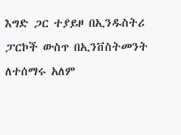እግድ ጋር ተያይዞ በኢንዱስትሪ ፓርኮች ውስጥ በኢንቨስትመንት ለተሰማሩ አለም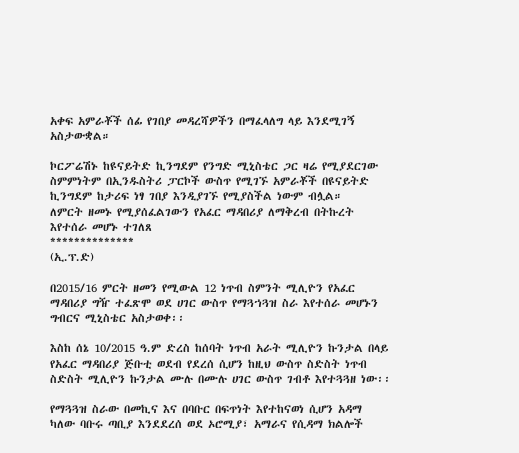አቀፍ አምራቾች ሰፊ የገበያ መዳረሻዎችን በማፈላለግ ላይ እንደሚገኝ አስታውቋል።

ኮርፖሬሽኑ ከዩናይትድ ኪንግደም የንግድ ሚኒስቴር ጋር ዛሬ የሚያደርገው ስምምነትም በኢንዱስትሪ ፓርኮች ውስጥ የሚገኙ አምራቾች በዩናይትድ ኪንግደም ከታሪፍ ነፃ ገበያ እንዲያገኙ የሚያስችል ነውም ብሏል።
ለምርት ዘመኑ የሚያሰፈልገውን የአፈር ማዳበሪያ ለማቅረብ በትኩረት እየተሰራ መሆኑ ተገለጸ
**************
(ኢ.ፕ.ድ)

በ2015/16 ምርት ዘመን የሚውል 12 ነጥብ ስምንት ሚሊዮን የአፈር ማዳበሪያ ግዥ ተፈጽሞ ወደ ሀገር ውስጥ የማጓኀጓዝ ስራ እየተሰራ መሆኑን ግብርና ሚኒስቴር አስታወቀ፡፡

እስከ ሰኔ 10/2015 ዓ.ም ድረስ ከሰባት ነጥብ አራት ሚሊዮን ኩንታል በላይ የአፈር ማዳበሪያ ጅቡቲ ወደብ የደረሰ ሲሆን ከዚህ ውስጥ ስድስት ነጥብ ስድስት ሚሊዮን ኩንታል ሙሉ በሙሉ ሀገር ውስጥ ገብቶ እየተጓጓዘ ነው፡፡

የማጓጓዝ ስራው በመኪና እና በባቡር በፍጥነት እየተከናወነ ሲሆን አዳማ ካለው ባቡሩ ጣቢያ እንደደረሰ ወደ ኦሮሚያ፣ አማራና የሲዳማ ክልሎች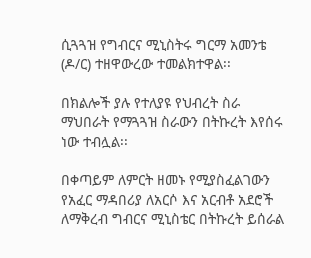ሲጓጓዝ የግብርና ሚኒስትሩ ግርማ አመንቴ (ዶ/ር) ተዘዋውረው ተመልክተዋል፡፡

በክልሎች ያሉ የተለያዩ የህብረት ስራ ማህበራት የማጓጓዝ ስራውን በትኩረት እየሰሩ ነው ተብሏል፡፡

በቀጣይም ለምርት ዘመኑ የሚያስፈልገውን የአፈር ማዳበሪያ ለአርሶ እና አርብቶ አደሮች ለማቅረብ ግብርና ሚኒስቴር በትኩረት ይሰራል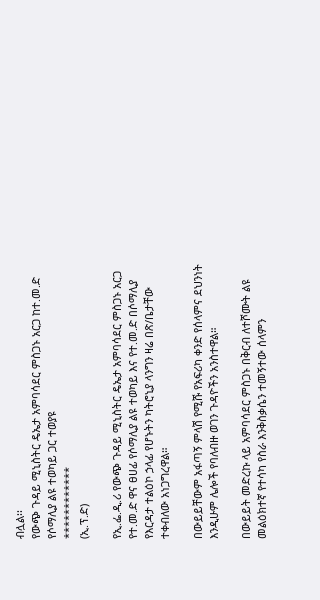ብሏል፡፡
የውጭ ጉዳይ ሚኒስትር ዴኤታ አምባሳደር ምስጋኑ አርጋ ከተ.መ.ድ የሶማሊያ ልዩ ተወካይ ጋር ተወያዩ
************
(ኢ.ፕ.ድ)

የኢ.ፌ.ዲ.ሪ የውጭ ጉዳይ ሚኒስትር ዴኤታ አምባሳደር ምስጋኑ አርጋ የተ.መ.ድ ዋና ፀሀፊ የሶማሊያ ልዩ ተወካይ እና የተ.መ.ድ በሶማሊያ የእርዳታ ተልዕኮ ኃላፊ የሆኑትን ካትሮኒያ ላንግን ዛሬ በጽ/ቤታቸው ተቀብለው አነጋግረዋል።

በውይይቸውም አፋጣኝ ምላሽ የሚሹ የአፍሪካ ቀንድ የሰላምና ደህንነት እንዲሁም ሌሎች የባለብዙ ወገን ጉዳዮችን አንስተዋል።

በውይይት መድረኩ ላይ አምባሳደር ምስጋኑ በቅርብ ለተሾሙት ልዩ መልዕክተኛ የተሳካ የስራ እንቅስቃሴን ተመኝተው ሰላምን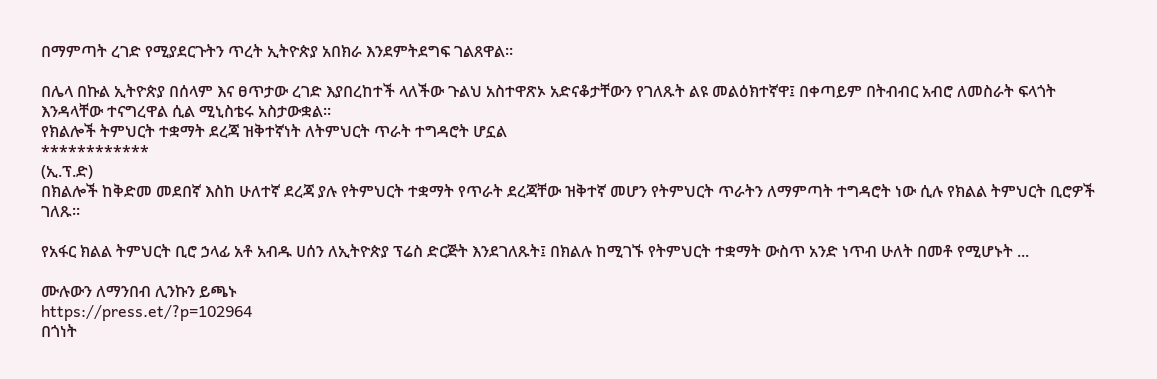በማምጣት ረገድ የሚያደርጉትን ጥረት ኢትዮጵያ አበክራ እንደምትደግፍ ገልጸዋል።

በሌላ በኩል ኢትዮጵያ በሰላም እና ፀጥታው ረገድ እያበረከተች ላለችው ጉልህ አስተዋጽኦ አድናቆታቸውን የገለጹት ልዩ መልዕክተኛዋ፤ በቀጣይም በትብብር አብሮ ለመስራት ፍላጎት እንዳላቸው ተናግረዋል ሲል ሚኒስቴሩ አስታውቋል።
የክልሎች ትምህርት ተቋማት ደረጃ ዝቅተኛነት ለትምህርት ጥራት ተግዳሮት ሆኗል
************
(ኢ.ፕ.ድ)
በክልሎች ከቅድመ መደበኛ እስከ ሁለተኛ ደረጃ ያሉ የትምህርት ተቋማት የጥራት ደረጃቸው ዝቅተኛ መሆን የትምህርት ጥራትን ለማምጣት ተግዳሮት ነው ሲሉ የክልል ትምህርት ቢሮዎች ገለጹ።

የአፋር ክልል ትምህርት ቢሮ ኃላፊ አቶ አብዱ ሀሰን ለኢትዮጵያ ፕሬስ ድርጅት እንደገለጹት፤ በክልሉ ከሚገኙ የትምህርት ተቋማት ውስጥ አንድ ነጥብ ሁለት በመቶ የሚሆኑት ...

ሙሉውን ለማንበብ ሊንኩን ይጫኑ
https://press.et/?p=102964
በጎነት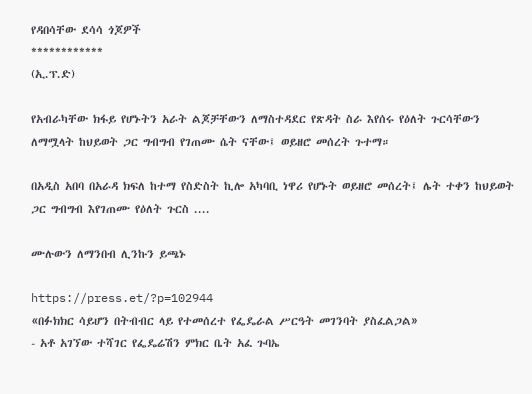የዳበሳቸው ደሳሳ ጎጆዎች
************
(ኢ.ፕ.ድ)

የአብራካቸው ክፋይ የሆኑትን አራት ልጆቻቸውን ለማስተዳደር የጽዳት ስራ እየሰሩ የዕለት ጉርሳቸውን ለማሟላት ከህይወት ጋር ግብግብ የገጠሙ ሴት ናቸው፤ ወይዘሮ መሰረት ጉተማ።

በአዲስ አበባ በአራዳ ክፍለ ከተማ የስድስት ኪሎ አካባቢ ነዋሪ የሆኑት ወይዘሮ መሰረት፤ ሌት ተቀን ከህይወት ጋር ግብግብ እየገጠሙ የዕለት ጉርስ ....

ሙሉውን ለማንበብ ሊንኩን ይጫኑ

https://press.et/?p=102944
«በፉክክር ሳይሆን በትብብር ላይ የተመሰረተ የፌዴራል ሥርዓት መገንባት ያስፈልጋል»
- አቶ አገኘው ተሻገር የፌዴሬሽን ምክር ቤት አፈ ጉባኤ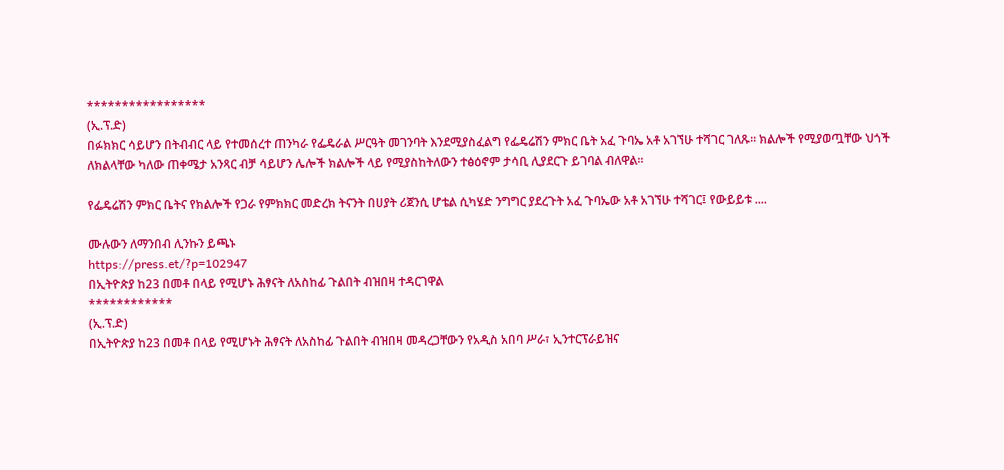*****************
(ኢ.ፕ.ድ)
በፉክክር ሳይሆን በትብብር ላይ የተመሰረተ ጠንካራ የፌዴራል ሥርዓት መገንባት እንደሚያስፈልግ የፌዴሬሽን ምክር ቤት አፈ ጉባኤ አቶ አገኘሁ ተሻገር ገለጹ። ክልሎች የሚያወጧቸው ህጎች ለክልላቸው ካለው ጠቀሜታ አንጻር ብቻ ሳይሆን ሌሎች ክልሎች ላይ የሚያስከትለውን ተፅዕኖም ታሳቢ ሊያደርጉ ይገባል ብለዋል።

የፌዴሬሽን ምክር ቤትና የክልሎች የጋራ የምክክር መድረክ ትናንት በሀያት ሪጀንሲ ሆቴል ሲካሄድ ንግግር ያደረጉት አፈ ጉባኤው አቶ አገኘሁ ተሻገር፤ የውይይቱ ....

ሙሉውን ለማንበብ ሊንኩን ይጫኑ
https://press.et/?p=102947
በኢትዮጵያ ከ23 በመቶ በላይ የሚሆኑ ሕፃናት ለአስከፊ ጉልበት ብዝበዛ ተዳርገዋል
************
(ኢ.ፕ.ድ)
በኢትዮጵያ ከ23 በመቶ በላይ የሚሆኑት ሕፃናት ለአስከፊ ጉልበት ብዝበዛ መዳረጋቸውን የአዲስ አበባ ሥራ፣ ኢንተርፕራይዝና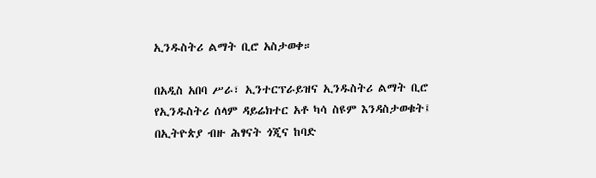ኢንዱስትሪ ልማት ቢሮ አስታወቀ።

በአዲስ አበባ ሥራ፣ ኢንተርፕራይዝና ኢንዱስትሪ ልማት ቢሮ የኢንዱስትሪ ሰላም ዳይሬክተር አቶ ካሳ ስዩም እንዳስታወቁት፤ በኢትዮጵያ ብዙ ሕፃናት ጎጂና ከባድ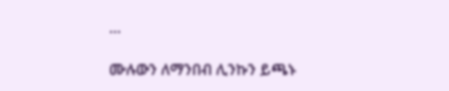...

ሙሉውን ለማንበብ ሊንኩን ይጫኑ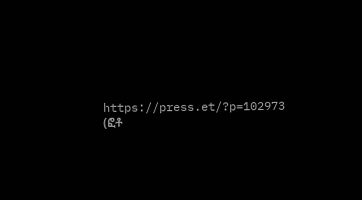https://press.et/?p=102973
(ፎቶ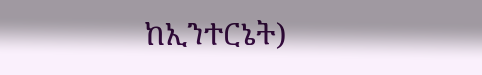ከኢንተርኔት)